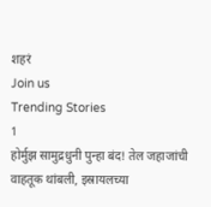शहरं
Join us
Trending Stories
1
होर्मुझ सामुद्रधुनी पुन्हा बंद! तेल जहाजांची वाहतूक थांबली, इस्रायलच्या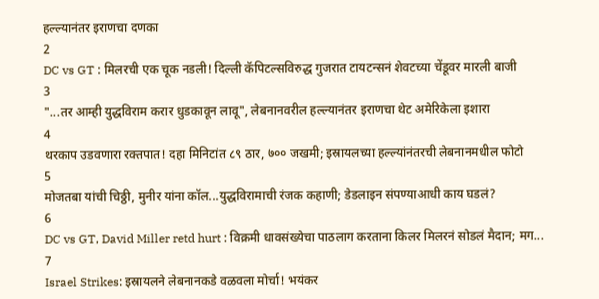हल्ल्यानंतर इराणचा दणका
2
DC vs GT : मिलरची एक चूक नडली! दिल्ली कॅपिटल्सविरुद्ध गुजरात टायटन्सनं शेवटच्या चेंडूवर मारली बाजी
3
"...तर आम्ही युद्धविराम करार धुडकावून लावू", लेबनानवरील हल्ल्यानंतर इराणचा थेट अमेरिकेला इशारा
4
थरकाप उडवणारा रक्तपात! दहा मिनिटांत ८९ ठार, ७०० जखमी; इस्रायलच्या हल्ल्यांनंतरची लेबनानमधील फोटो
5
मोजतबा यांची चिठ्ठी, मुनीर यांना कॉल...युद्धविरामाची रंजक कहाणी; डेडलाइन संपण्याआधी काय घडलं?
6
DC vs GT, David Miller retd hurt : विक्रमी धावसंख्येचा पाठलाग करताना किलर मिलरनं सोडलं मैदान; मग...
7
Israel Strikes: इस्रायलने लेबनानकडे वळवला मोर्चा! भयंकर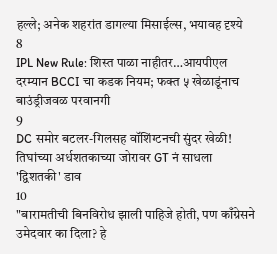हल्ले; अनेक शहरांत डागल्या मिसाईल्स, भयावह दृश्ये
8
IPL New Rule: शिस्त पाळा नाहीतर…आयपीएल दरम्यान BCCI चा कडक नियम; फक्त ५ खेळाडूंनाच बाउंड्रीजवळ परवानगी
9
DC समोर बटलर-गिलसह वॉशिंग्टनची सुंदर खेळी! तिघांच्या अर्धशतकाच्या जोरावर GT नं साधला 'द्विशतकी' डाव
10
"बारामतीची बिनविरोध झाली पाहिजे होती, पण काँग्रेसने उमेदवार का दिला? हे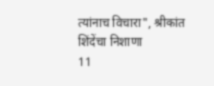त्यांनाच विचारा", श्रीकांत शिंदेंचा निशाणा
11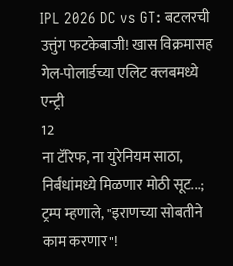IPL 2026 DC vs GT: बटलरची उत्तुंग फटकेबाजी! खास विक्रमासह गेल-पोलार्डच्या एलिट क्लबमध्ये एन्ट्री
12
ना टॅरिफ, ना युरेनियम साठा, निर्बंधांमध्ये मिळणार मोठी सूट...; ट्रम्प म्हणाले, "इराणच्या सोबतीने काम करणार"!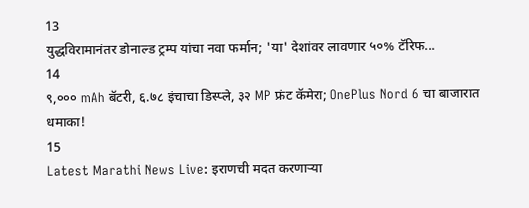13
युद्धविरामानंतर डोनाल्ड ट्रम्प यांचा नवा फर्मान; 'या' देशांवर लावणार ५०% टॅरिफ...
14
९,००० mAh बॅटरी, ६.७८ इंचाचा डिस्प्ले, ३२ MP फ्रंट कॅमेरा; OnePlus Nord 6 चा बाजारात धमाका!
15
Latest Marathi News Live: इराणची मदत करणाऱ्या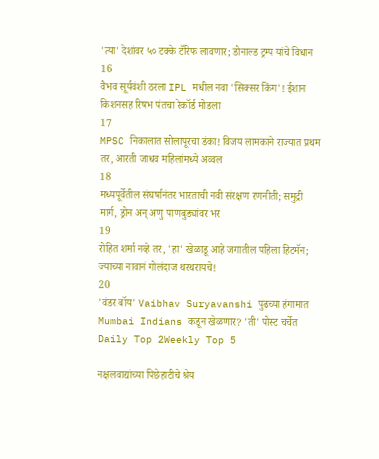'त्या' देशांवर ५० टक्के टॅरिफ लावणार; डोनाल्ड ट्रम्प यांचे विधान
16
वैभव सूर्यवंशी ठरला IPL मधील नवा 'सिक्सर किंग'! ईशान किशनसह रिषभ पंतचा रेकॉर्ड मोडला
17
MPSC निकालात सोलापूरचा डंका! विजय लामकाने राज्यात प्रथम तर, आरती जाधव महिलांमध्ये अव्वल
18
मध्यपूर्वेतील संघर्षानंतर भारताची नवी संरक्षण रणनीती; समुद्री मार्ग, ड्रोन अन् अणु पाणबुड्यांवर भर
19
रोहित शर्मा नव्हे तर, 'हा' खेळाडू आहे जगातील पहिला हिटमॅन; ज्याच्या नावानं गोलंदाज थरथरायचे!
20
'वंडर बॉय' Vaibhav Suryavanshi पुढच्या हंगामात Mumbai Indians कडून खेळणार? 'ती' पोस्ट चर्चेत
Daily Top 2Weekly Top 5

नक्षलवाद्यांच्या पिछेहाटीचे श्रेय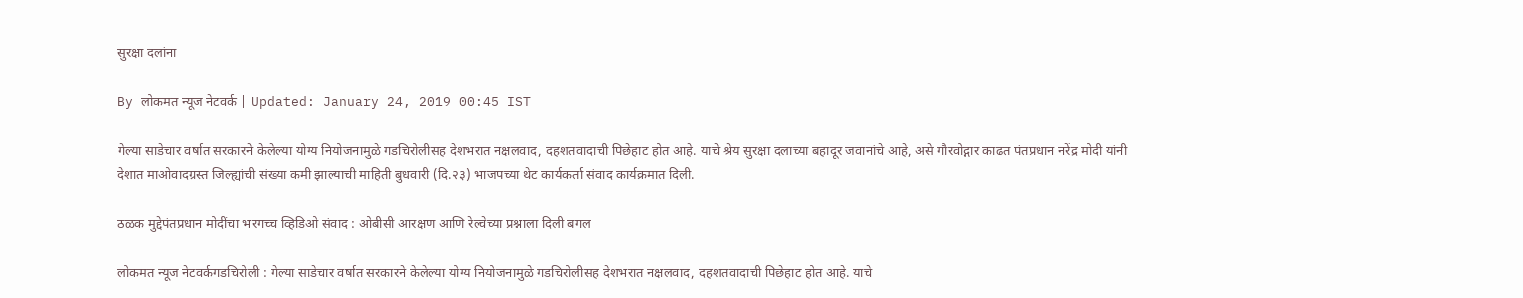सुरक्षा दलांना

By लोकमत न्यूज नेटवर्क | Updated: January 24, 2019 00:45 IST

गेल्या साडेचार वर्षात सरकारने केलेल्या योग्य नियोजनामुळे गडचिरोलीसह देशभरात नक्षलवाद, दहशतवादाची पिछेहाट होत आहे. याचे श्रेय सुरक्षा दलाच्या बहादूर जवानांचे आहे, असे गौरवोद्गार काढत पंतप्रधान नरेंद्र मोदी यांनी देशात माओवादग्रस्त जिल्ह्यांची संख्या कमी झाल्याची माहिती बुधवारी (दि.२३) भाजपच्या थेट कार्यकर्ता संवाद कार्यक्रमात दिली.

ठळक मुद्देपंतप्रधान मोदींचा भरगच्च व्हिडिओ संवाद : ओबीसी आरक्षण आणि रेल्वेच्या प्रश्नाला दिली बगल

लोकमत न्यूज नेटवर्कगडचिरोली : गेल्या साडेचार वर्षात सरकारने केलेल्या योग्य नियोजनामुळे गडचिरोलीसह देशभरात नक्षलवाद, दहशतवादाची पिछेहाट होत आहे. याचे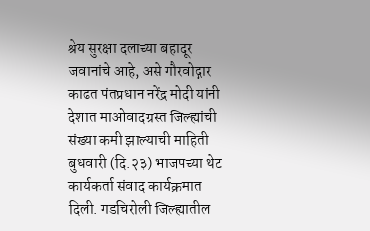श्रेय सुरक्षा दलाच्या बहादूर जवानांचे आहे, असे गौरवोद्गार काढत पंतप्रधान नरेंद्र मोदी यांनी देशात माओवादग्रस्त जिल्ह्यांची संख्या कमी झाल्याची माहिती बुधवारी (दि.२३) भाजपच्या थेट कार्यकर्ता संवाद कार्यक्रमात दिली. गडचिरोली जिल्ह्यातील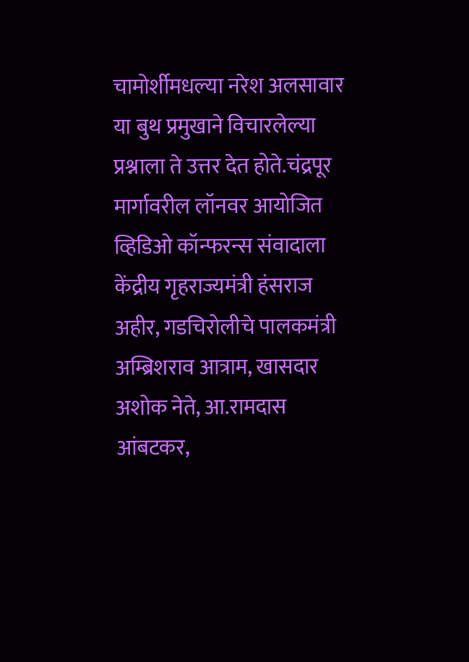चामोर्शीमधल्या नरेश अलसावार या बुथ प्रमुखाने विचारलेल्या प्रश्नाला ते उत्तर देत होते.चंद्रपूर मार्गावरील लॉनवर आयोजित व्हिडिओ कॉन्फरन्स संवादाला केंद्रीय गृहराज्यमंत्री हंसराज अहीर, गडचिरोलीचे पालकमंत्री अम्ब्रिशराव आत्राम, खासदार अशोक नेते, आ.रामदास आंबटकर,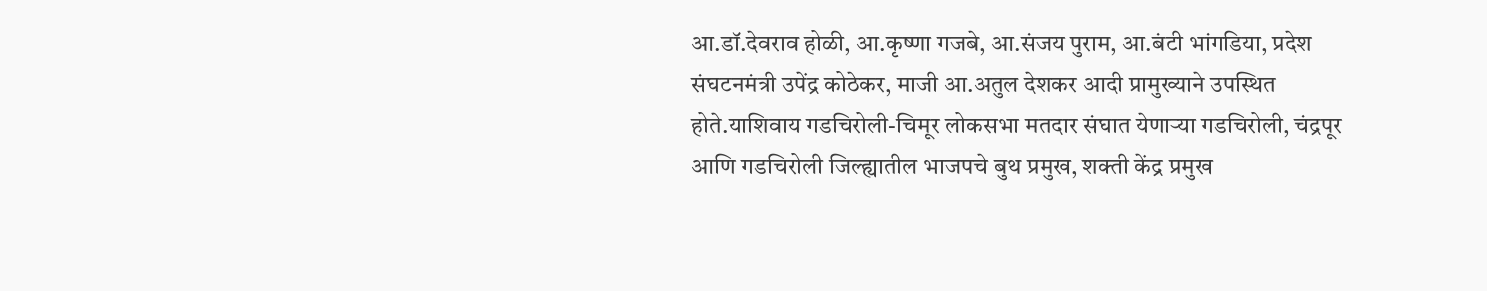आ.डॉ.देवराव होळी, आ.कृष्णा गजबे, आ.संजय पुराम, आ.बंटी भांगडिया, प्रदेश संघटनमंत्री उपेंद्र कोठेकर, माजी आ.अतुल देशकर आदी प्रामुख्याने उपस्थित होते.याशिवाय गडचिरोली-चिमूर लोकसभा मतदार संघात येणाऱ्या गडचिरोली, चंद्रपूर आणि गडचिरोली जिल्ह्यातील भाजपचे बुथ प्रमुख, शक्ती केंद्र प्रमुख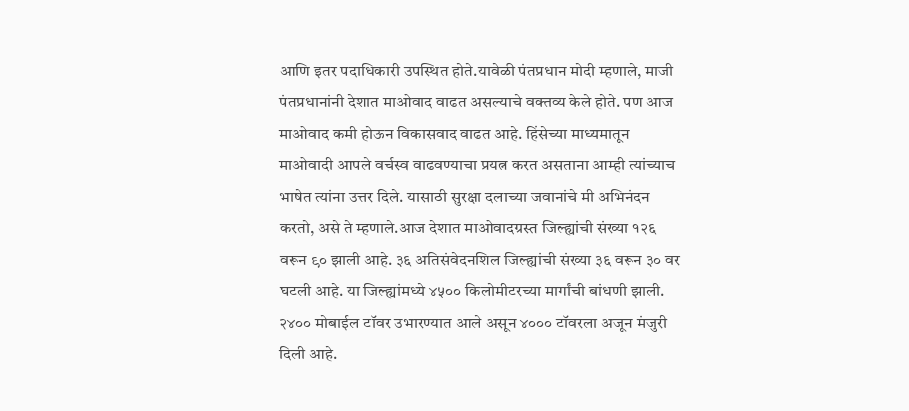आणि इतर पदाधिकारी उपस्थित होते.यावेळी पंतप्रधान मोदी म्हणाले, माजी पंतप्रधानांनी देशात माओवाद वाढत असल्याचे वक्तव्य केले होते. पण आज माओवाद कमी होऊन विकासवाद वाढत आहे. हिंसेच्या माध्यमातून माओवादी आपले वर्चस्व वाढवण्याचा प्रयत्न करत असताना आम्ही त्यांच्याच भाषेत त्यांना उत्तर दिले. यासाठी सुरक्षा दलाच्या जवानांचे मी अभिनंदन करतो, असे ते म्हणाले.आज देशात माओवादग्रस्त जिल्ह्यांची संख्या १२६ वरून ९० झाली आहे. ३६ अतिसंवेदनशिल जिल्ह्यांची संख्या ३६ वरून ३० वर घटली आहे. या जिल्ह्यांमध्ये ४५०० किलोमीटरच्या मार्गांची बांधणी झाली. २४०० मोबाईल टॉवर उभारण्यात आले असून ४००० टॉवरला अजून मंजुरी दिली आहे.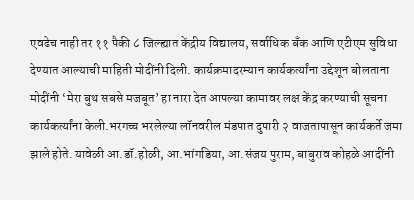एवढेच नाही तर ११ पैकी ८ जिल्ह्यात केंद्रीय विद्यालय, सर्वाधिक बँक आणि एटीएम सुविधा देण्यात आल्याची माहिती मोदींनी दिली. कार्यक्रमादरम्यान कार्यकर्त्यांना उद्देशून बोलताना मोदींनी ‘मेरा बुथ सबसे मजबूत’ हा नारा देत आपल्या कामावर लक्ष केंद्र करण्याची सूचना कार्यकर्त्यांना केली.भरगच्च भरलेल्या लॉनवरील मंडपात दुपारी २ वाजतापासून कार्यकर्ते जमा झाले होते. यावेळी आ.डॉ.होळी, आ.भांगडिया, आ.संजय पुराम, बाबुराव कोहळे आदींनी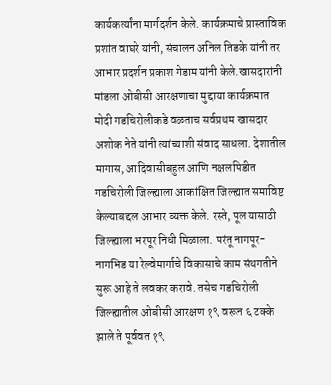कार्यकर्त्यांना मार्गदर्शन केले. कार्यक्रमाचे प्रास्ताविक प्रशांत वाघरे यांनी, संचालन अनिल तिडके यांनी तर आभार प्रदर्शन प्रकाश गेडाम यांनी केले.खासदारांनी मांडला ओबीसी आरक्षणाचा मुद्दाया कार्यक्रमात मोदी गडचिरोलीकडे वळताच सर्वप्रथम खासदार अशोक नेते यांनी त्यांच्याशी संवाद साधला. देशातील मागास, आदिवासीबहुल आणि नक्षलपिडीत गडचिरोली जिल्ह्याला आकांक्षित जिल्ह्यात समाविष्ट केल्याबद्दल आभार व्यक्त केले. रस्ते, पूल यासाठी जिल्ह्याला भरपूर निधी मिळाला. परंतू नागपूर-नागभिड या रेल्वेमार्गाचे विकासाचे काम संथगतीने सुरू आहे ते लवकर करावे. तसेच गडचिरोली जिल्ह्यातील ओबीसी आरक्षण १९ वरून ६ टक्के झाले ते पूर्ववत १९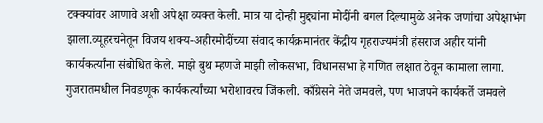टक्क्यांवर आणावे अशी अपेक्षा व्यक्त केली. मात्र या दोन्ही मुद्द्यांना मोदींनी बगल दिल्यामुळे अनेक जणांचा अपेक्षाभंग झाला.व्यूहरचनेतून विजय शक्य-अहीरमोदींच्या संवाद कार्यक्रमानंतर केंद्रीय गृहराज्यमंत्री हंसराज अहीर यांनी कार्यकर्त्यांना संबोधित केले. माझे बुथ म्हणजे माझी लोकसभा, विधानसभा हे गणित लक्षात ठेवून कामाला लागा. गुजरातमधील निवडणूक कार्यकर्त्यांच्या भरोशावरच जिंकली. काँग्रेसने नेते जमवले, पण भाजपने कार्यकर्ते जमवले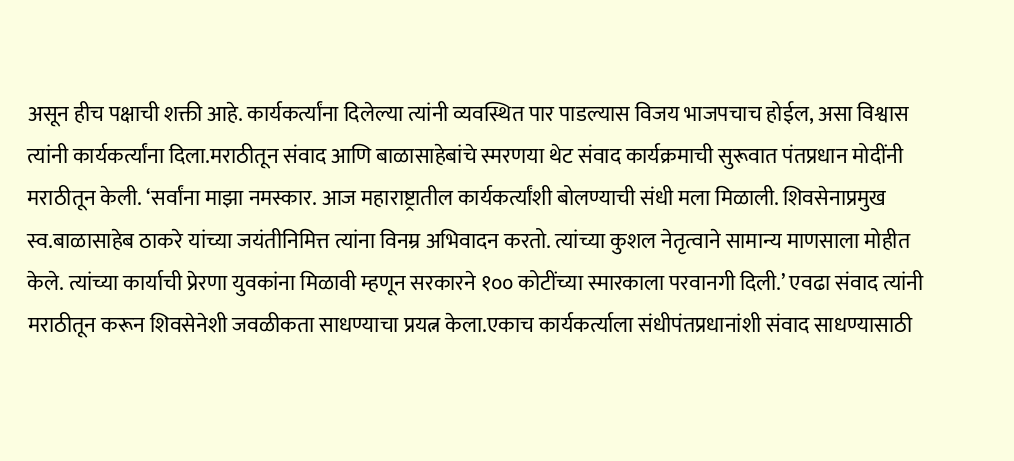असून हीच पक्षाची शक्ती आहे. कार्यकर्त्यांना दिलेल्या त्यांनी व्यवस्थित पार पाडल्यास विजय भाजपचाच होईल, असा विश्वास त्यांनी कार्यकर्त्यांना दिला.मराठीतून संवाद आणि बाळासाहेबांचे स्मरणया थेट संवाद कार्यक्रमाची सुरूवात पंतप्रधान मोदींनी मराठीतून केली. ‘सर्वांना माझा नमस्कार. आज महाराष्ट्रातील कार्यकर्त्यांशी बोलण्याची संधी मला मिळाली. शिवसेनाप्रमुख स्व.बाळासाहेब ठाकरे यांच्या जयंतीनिमित्त त्यांना विनम्र अभिवादन करतो. त्यांच्या कुशल नेतृत्वाने सामान्य माणसाला मोहीत केले. त्यांच्या कार्याची प्रेरणा युवकांना मिळावी म्हणून सरकारने १०० कोटींच्या स्मारकाला परवानगी दिली.’ एवढा संवाद त्यांनी मराठीतून करून शिवसेनेशी जवळीकता साधण्याचा प्रयत्न केला.एकाच कार्यकर्त्याला संधीपंतप्रधानांशी संवाद साधण्यासाठी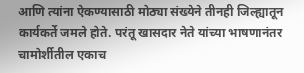आणि त्यांना ऐकण्यासाठी मोठ्या संख्येने तीनही जिल्ह्यातून कार्यकर्ते जमले होते. परंतू खासदार नेते यांच्या भाषणानंतर चामोर्शीतील एकाच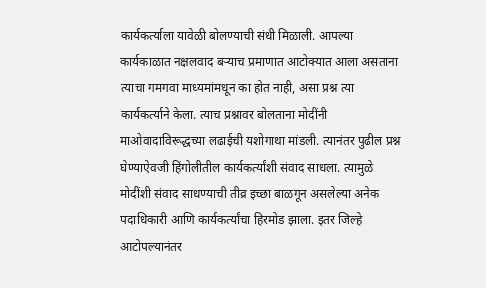कार्यकर्त्याला यावेळी बोलण्याची संधी मिळाली. आपल्या कार्यकाळात नक्षलवाद बऱ्याच प्रमाणात आटोक्यात आला असताना त्याचा गमगवा माध्यमांमधून का होत नाही, असा प्रश्न त्या कार्यकर्त्याने केला. त्याच प्रश्नावर बोलताना मोदींनी माओवादाविरूद्धच्या लढाईची यशोगाथा मांडली. त्यानंतर पुढील प्रश्न घेण्याऐवजी हिंगोलीतील कार्यकर्त्यांशी संवाद साधला. त्यामुळे मोदींशी संवाद साधण्याची तीव्र इच्छा बाळगून असलेल्या अनेक पदाधिकारी आणि कार्यकर्त्यांचा हिरमोड झाला. इतर जिल्हे आटोपल्यानंतर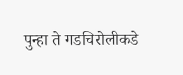पुन्हा ते गडचिरोलीकडे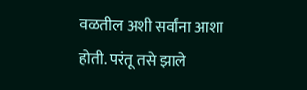वळतील अशी सर्वांना आशा होती. परंतू तसे झाले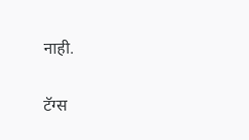नाही.

टॅग्स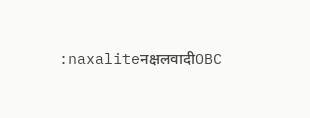:naxaliteनक्षलवादीOBC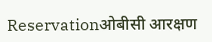Reservationओबीसी आरक्षण